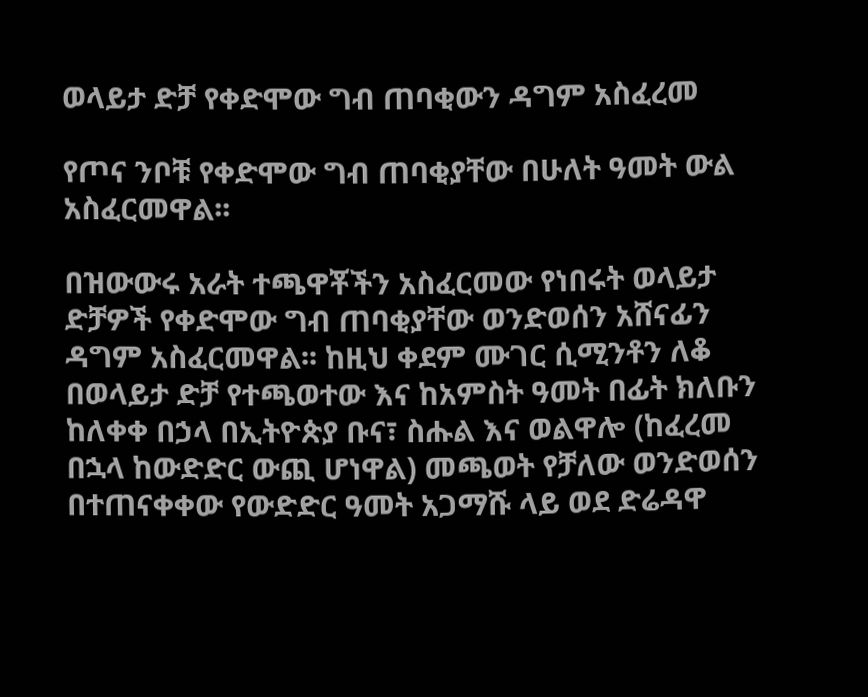ወላይታ ድቻ የቀድሞው ግብ ጠባቂውን ዳግም አስፈረመ

የጦና ንቦቹ የቀድሞው ግብ ጠባቂያቸው በሁለት ዓመት ውል አስፈርመዋል፡፡

በዝውውሩ አራት ተጫዋቾችን አስፈርመው የነበሩት ወላይታ ድቻዎች የቀድሞው ግብ ጠባቂያቸው ወንድወሰን አሸናፊን ዳግም አስፈርመዋል፡፡ ከዚህ ቀደም ሙገር ሲሚንቶን ለቆ በወላይታ ድቻ የተጫወተው እና ከአምስት ዓመት በፊት ክለቡን ከለቀቀ በኃላ በኢትዮጵያ ቡና፣ ስሑል እና ወልዋሎ (ከፈረመ በኋላ ከውድድር ውጪ ሆነዋል) መጫወት የቻለው ወንድወሰን በተጠናቀቀው የውድድር ዓመት አጋማሹ ላይ ወደ ድሬዳዋ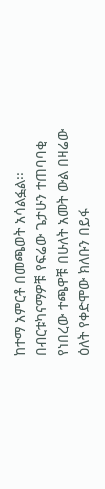ከተማ አምርቶ በመጫወት አሳልፏል፡፡ በብርቱካናማዎቹ የፍሬው ጌታሁን ተጠባባቂ የነበረው ተጫዋቹ በሁለት አመት ውል በዛሬው ዕለት የቀድሞው ክለቡን በይፋ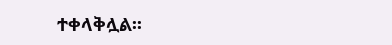ተቀላቅሏል፡፡